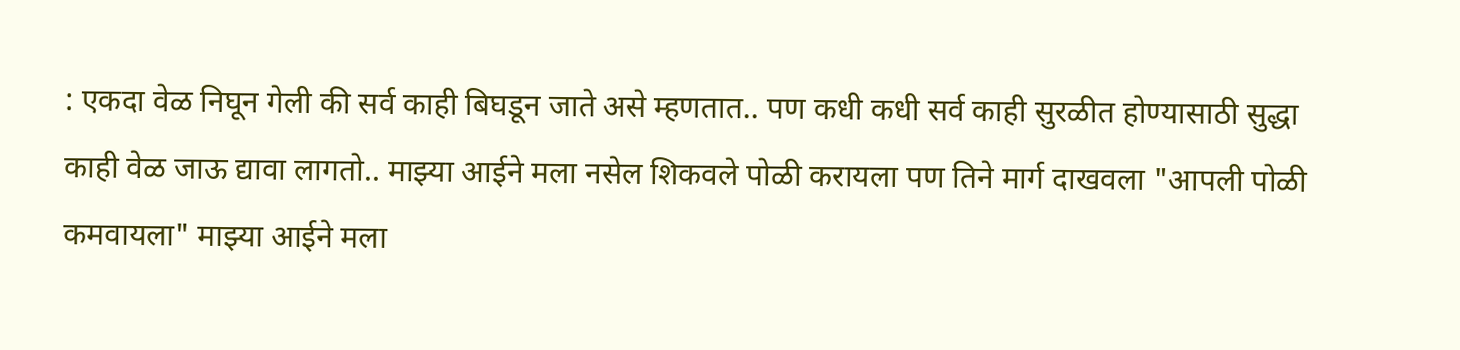: एकदा वेळ निघून गेली की सर्व काही बिघडून जाते असे म्हणतात.. पण कधी कधी सर्व काही सुरळीत होण्यासाठी सुद्धा काही वेळ जाऊ द्यावा लागतो.. माझ्या आईने मला नसेल शिकवले पोळी करायला पण तिने मार्ग दाखवला "आपली पोळी कमवायला" माझ्या आईने मला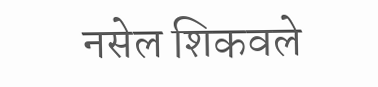नसेल शिकवले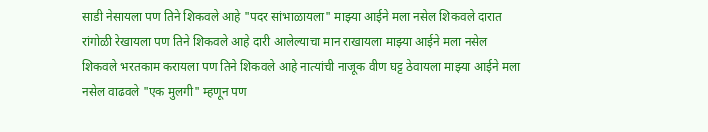साडी नेसायला पण तिने शिकवले आहे "पदर सांभाळायला" माझ्या आईने मला नसेल शिकवले दारात रांगोळी रेखायला पण तिने शिकवले आहे दारी आलेल्याचा मान राखायला माझ्या आईने मला नसेल शिकवले भरतकाम करायला पण तिने शिकवले आहे नात्यांची नाजूक वीण घट्ट ठेवायला माझ्या आईने मला नसेल वाढवले "एक मुलगी" म्हणून पण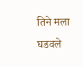तिने मला घडवले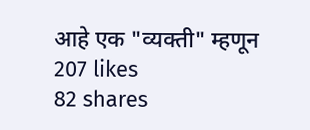आहे एक "व्यक्ती" म्हणून
207 likes
82 shares